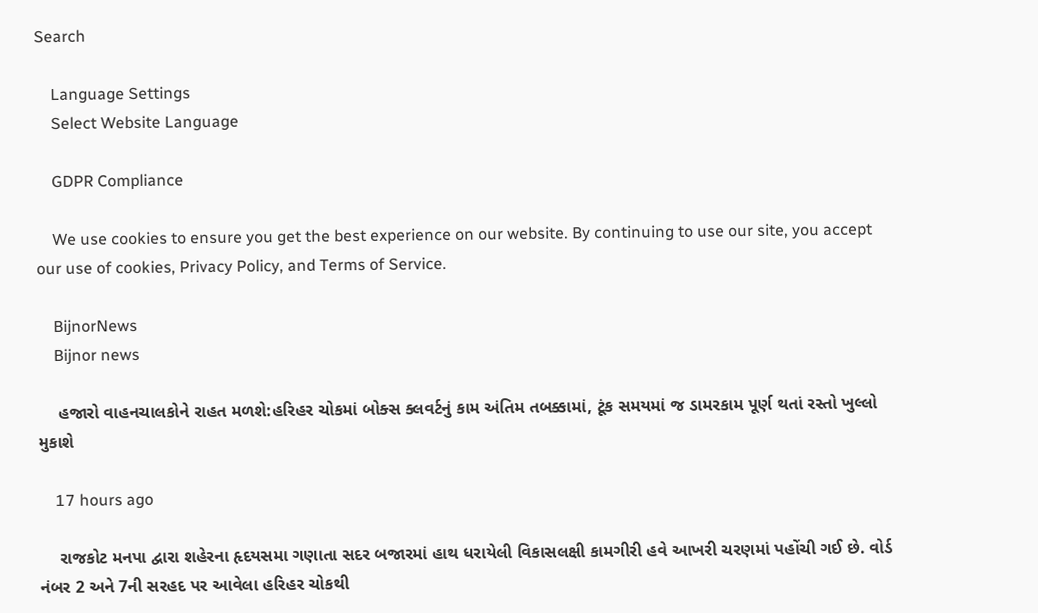Search

    Language Settings
    Select Website Language

    GDPR Compliance

    We use cookies to ensure you get the best experience on our website. By continuing to use our site, you accept our use of cookies, Privacy Policy, and Terms of Service.

    BijnorNews
    Bijnor news

    હજારો વાહનચાલકોને રાહત મળશે:હરિહર ચોકમાં બોક્સ ક્લવર્ટનું કામ અંતિમ તબક્કામાં, ટૂંક સમયમાં જ ડામરકામ પૂર્ણ થતાં રસ્તો ખુલ્લો મુકાશે

    17 hours ago

    રાજકોટ મનપા દ્વારા શહેરના હૃદયસમા ગણાતા સદર બજારમાં હાથ ધરાયેલી વિકાસલક્ષી કામગીરી હવે આખરી ચરણમાં પહોંચી ગઈ છે. વોર્ડ નંબર 2 અને 7ની સરહદ પર આવેલા હરિહર ચોકથી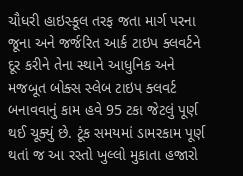ચૌધરી હાઇસ્કૂલ તરફ જતા માર્ગ પરના જૂના અને જર્જરિત આર્ક ટાઇપ ક્લવર્ટને દૂર કરીને તેના સ્થાને આધુનિક અને મજબૂત બોક્સ સ્લેબ ટાઇપ ક્લવર્ટ બનાવવાનું કામ હવે 95 ટકા જેટલું પૂર્ણ થઈ ચૂક્યું છે. ટૂંક સમયમાં ડામરકામ પૂર્ણ થતાં જ આ રસ્તો ખુલ્લો મુકાતા હજારો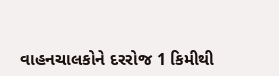વાહનચાલકોને દરરોજ 1 કિમીથી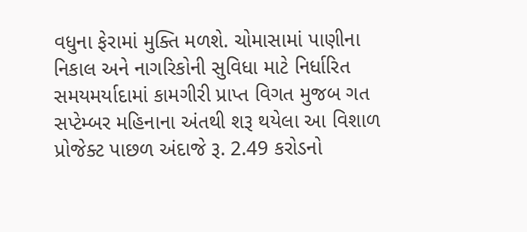વધુના ફેરામાં મુક્તિ મળશે. ચોમાસામાં પાણીના નિકાલ અને નાગરિકોની સુવિધા માટે નિર્ધારિત સમયમર્યાદામાં કામગીરી પ્રાપ્ત વિગત મુજબ ગત સપ્ટેમ્બર મહિનાના અંતથી શરૂ થયેલા આ વિશાળ પ્રોજેક્ટ પાછળ અંદાજે રૂ. 2.49 કરોડનો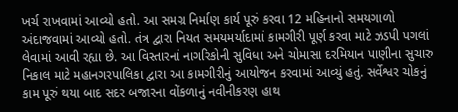ખર્ચ રાખવામાં આવ્યો હતો. આ સમગ્ર નિર્માણ કાર્ય પૂરું કરવા 12 મહિનાનો સમયગાળો અંદાજવામાં આવ્યો હતો. તંત્ર દ્વારા નિયત સમયમર્યાદામાં કામગીરી પૂર્ણ કરવા માટે ઝડપી પગલાં લેવામાં આવી રહ્યા છે. આ વિસ્તારનાં નાગરિકોની સુવિધા અને ચોમાસા દરમિયાન પાણીના સુચારુ નિકાલ માટે મહાનગરપાલિકા દ્વારા આ કામગીરીનું આયોજન કરવામાં આવ્યું હતું. સર્વેશ્વર ચોકનું કામ પૂરું થયા બાદ સદર બજારના વોંકળાનું નવીનીકરણ હાથ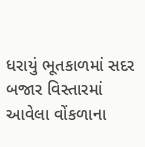ધરાયું ભૂતકાળમાં સદર બજાર વિસ્તારમાં આવેલા વોંકળાના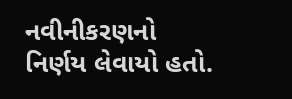નવીનીકરણનો નિર્ણય લેવાયો હતો.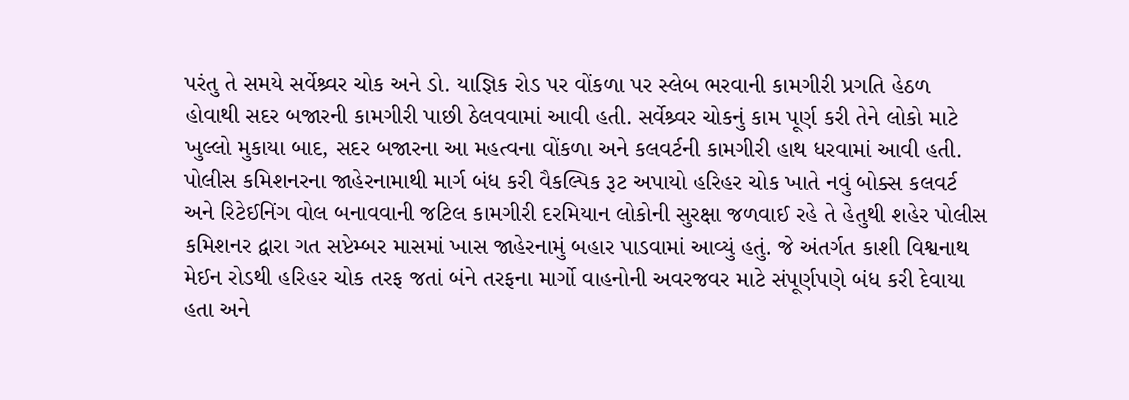પરંતુ તે સમયે સર્વેશ્ર્વર ચોક અને ડો. યાજ્ઞિક રોડ પર વોંકળા પર સ્લેબ ભરવાની કામગીરી પ્રગતિ હેઠળ હોવાથી સદર બજારની કામગીરી પાછી ઠેલવવામાં આવી હતી. સર્વેશ્ર્વર ચોકનું કામ પૂર્ણ કરી તેને લોકો માટે ખુલ્લો મુકાયા બાદ, સદર બજારના આ મહત્વના વોંકળા અને કલવર્ટની કામગીરી હાથ ધરવામાં આવી હતી. પોલીસ કમિશનરના જાહેરનામાથી માર્ગ બંધ કરી વૈકલ્પિક રૂટ અપાયો હરિહર ચોક ખાતે નવું બોક્સ કલવર્ટ અને રિટેઈનિંગ વોલ બનાવવાની જટિલ કામગીરી દરમિયાન લોકોની સુરક્ષા જળવાઈ રહે તે હેતુથી શહેર પોલીસ કમિશનર દ્વારા ગત સપ્ટેમ્બર માસમાં ખાસ જાહેરનામું બહાર પાડવામાં આવ્યું હતું. જે અંતર્ગત કાશી વિશ્વનાથ મેઈન રોડથી હરિહર ચોક તરફ જતાં બંને તરફના માર્ગો વાહનોની અવરજવર માટે સંપૂર્ણપણે બંધ કરી દેવાયા હતા અને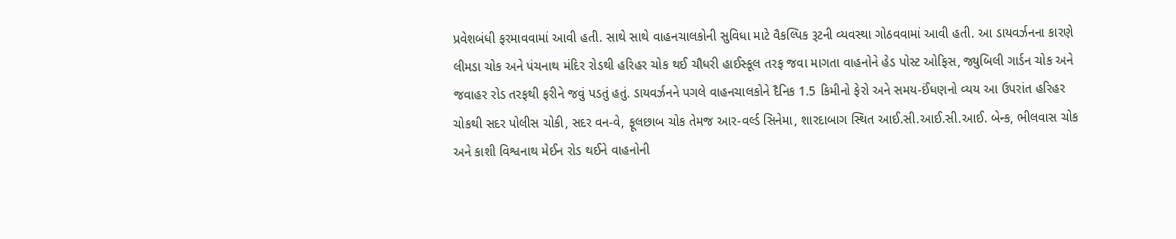પ્રવેશબંધી ફરમાવવામાં આવી હતી. સાથે સાથે વાહનચાલકોની સુવિધા માટે વૈકલ્પિક રૂટની વ્યવસ્થા ગોઠવવામાં આવી હતી. આ ડાયવર્ઝનના કારણે લીમડા ચોક અને પંચનાથ મંદિર રોડથી હરિહર ચોક થઈ ચૌધરી હાઈસ્કૂલ તરફ જવા માગતા વાહનોને હેડ પોસ્ટ ઓફિસ, જ્યુબિલી ગાર્ડન ચોક અને જવાહર રોડ તરફથી ફરીને જવું પડતું હતું. ડાયવર્ઝનને પગલે વાહનચાલકોને દૈનિક 1.5 કિમીનો ફેરો અને સમય-ઈંધણનો વ્યય આ ઉપરાંત હરિહર ચોકથી સદર પોલીસ ચોકી, સદર વન-વે, ફૂલછાબ ચોક તેમજ આર-વર્લ્ડ સિનેમા, શારદાબાગ સ્થિત આઈ.સી.આઈ.સી.આઈ. બેન્ક, ભીલવાસ ચોક અને કાશી વિશ્વનાથ મેઈન રોડ થઈને વાહનોની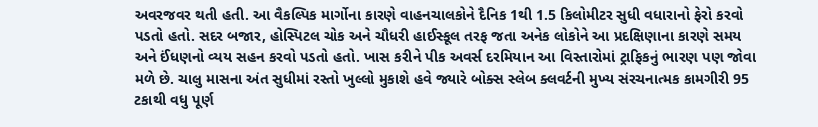અવરજવર થતી હતી. આ વૈકલ્પિક માર્ગોના કારણે વાહનચાલકોને દૈનિક 1થી 1.5 કિલોમીટર સુધી વધારાનો ફેરો કરવો પડતો હતો. સદર બજાર, હોસ્પિટલ ચોક અને ચૌધરી હાઈસ્કૂલ તરફ જતા અનેક લોકોને આ પ્રદક્ષિણાના કારણે સમય અને ઈંધણનો વ્યય સહન કરવો પડતો હતો. ખાસ કરીને પીક અવર્સ દરમિયાન આ વિસ્તારોમાં ટ્રાફિકનું ભારણ પણ જોવા મળે છે. ચાલુ માસના અંત સુધીમાં રસ્તો ખુલ્લો મુકાશે હવે જ્યારે બોક્સ સ્લેબ ક્લવર્ટની મુખ્ય સંરચનાત્મક કામગીરી 95 ટકાથી વધુ પૂર્ણ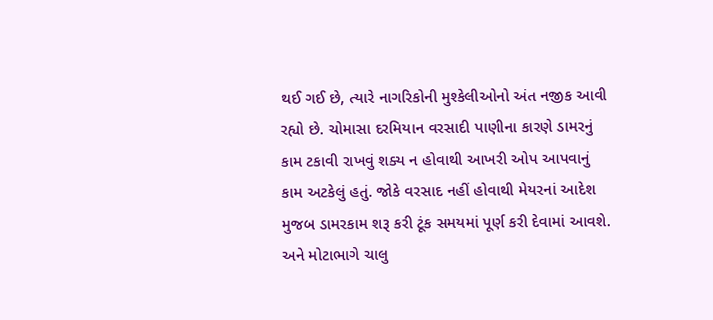થઈ ગઈ છે, ત્યારે નાગરિકોની મુશ્કેલીઓનો અંત નજીક આવી રહ્યો છે. ચોમાસા દરમિયાન વરસાદી પાણીના કારણે ડામરનું કામ ટકાવી રાખવું શક્ય ન હોવાથી આખરી ઓપ આપવાનું કામ અટકેલું હતું. જોકે વરસાદ નહીં હોવાથી મેયરનાં આદેશ મુજબ ડામરકામ શરૂ કરી ટૂંક સમયમાં પૂર્ણ કરી દેવામાં આવશે. અને મોટાભાગે ચાલુ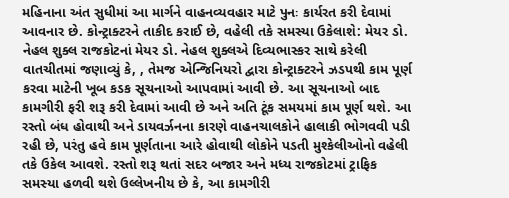મહિનાના અંત સુધીમાં આ માર્ગને વાહનવ્યવહાર માટે પુનઃ કાર્યરત કરી દેવામાં આવનાર છે. કોન્ટ્રાક્ટરને તાકીદ કરાઈ છે, વહેલી તકે સમસ્યા ઉકેલાશે: મેયર ડો. નેહલ શુક્લ રાજકોટનાં મેયર ડો. નેહલ શુક્લએ દિવ્યભાસ્કર સાથે કરેલી વાતચીતમાં જણાવ્યું કે, , તેમજ એન્જિનિયરો દ્વારા કોન્ટ્રાક્ટરને ઝડપથી કામ પૂર્ણ કરવા માટેની ખૂબ કડક સૂચનાઓ આપવામાં આવી છે. આ સૂચનાઓ બાદ કામગીરી ફરી શરૂ કરી દેવામાં આવી છે અને અતિ ટૂંક સમયમાં કામ પૂર્ણ થશે. આ રસ્તો બંધ હોવાથી અને ડાયવર્ઝનના કારણે વાહનચાલકોને હાલાકી ભોગવવી પડી રહી છે, પરંતુ હવે કામ પૂર્ણતાના આરે હોવાથી લોકોને પડતી મુશ્કેલીઓનો વહેલી તકે ઉકેલ આવશે. રસ્તો શરૂ થતાં સદર બજાર અને મધ્ય રાજકોટમાં ટ્રાફિક સમસ્યા હળવી થશે ઉલ્લેખનીય છે કે, આ કામગીરી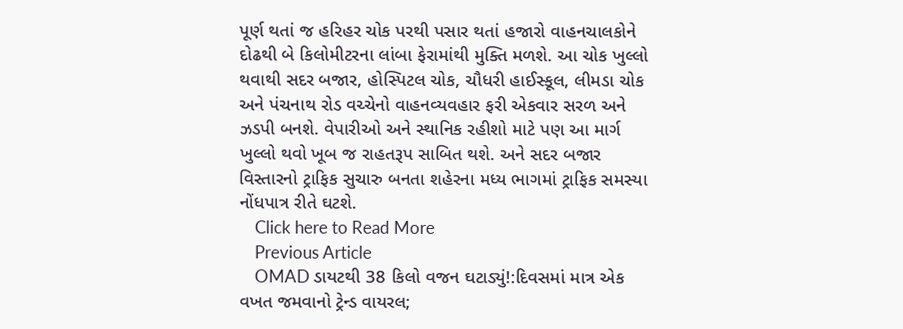પૂર્ણ થતાં જ હરિહર ચોક પરથી પસાર થતાં હજારો વાહનચાલકોને દોઢથી બે કિલોમીટરના લાંબા ફેરામાંથી મુક્તિ મળશે. આ ચોક ખુલ્લો થવાથી સદર બજાર, હોસ્પિટલ ચોક, ચૌધરી હાઈસ્કૂલ, લીમડા ચોક અને પંચનાથ રોડ વચ્ચેનો વાહનવ્યવહાર ફરી એકવાર સરળ અને ઝડપી બનશે. વેપારીઓ અને સ્થાનિક રહીશો માટે પણ આ માર્ગ ખુલ્લો થવો ખૂબ જ રાહતરૂપ સાબિત થશે. અને સદર બજાર વિસ્તારનો ટ્રાફિક સુચારુ બનતા શહેરના મધ્ય ભાગમાં ટ્રાફિક સમસ્યા નોંધપાત્ર રીતે ઘટશે.
    Click here to Read More
    Previous Article
    OMAD ડાયટથી 38 કિલો વજન ઘટાડ્યું!:દિવસમાં માત્ર એક વખત જમવાનો ટ્રેન્ડ વાયરલ;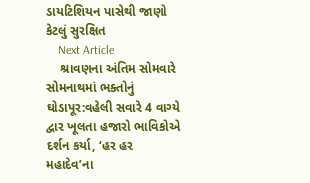ડાયટિશિયન પાસેથી જાણો કેટલું સુરક્ષિત
    Next Article
    શ્રાવણના અંતિમ સોમવારે સોમનાથમાં ભક્તોનું ઘોડાપૂર:વહેલી સવારે 4 વાગ્યે દ્વાર ખૂલતા હજારો ભાવિકોએ દર્શન કર્યા, ‘હર હર મહાદેવ’ના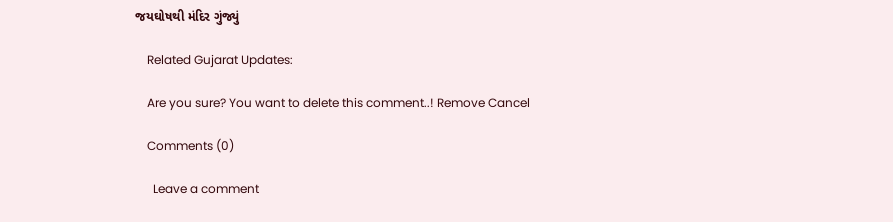જયઘોષથી મંદિર ગુંજ્યું

    Related Gujarat Updates:

    Are you sure? You want to delete this comment..! Remove Cancel

    Comments (0)

      Leave a comment